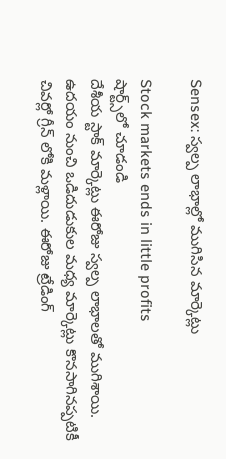Sensex: స్వల్ప లాభాల్లో ముగిసిన మార్కెట్లు

Stock markets ends in little profits
షార్ట్స్‌లో చూడండి
దేశీయ స్టాక్ మార్కెట్లు ఈరోజు స్వల్ప లాభాలతో ముగిశాయి. ఉదయం నుంచి ఒడిదుడుకుల మధ్య మార్కెట్లు కొనసాగినప్పటికీ చివర్లో గ్రీన్ లోకి మళ్లాయి. ఈరోజు ట్రేడింగ్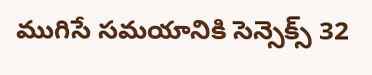ముగిసే సమయానికి సెన్సెక్స్ 32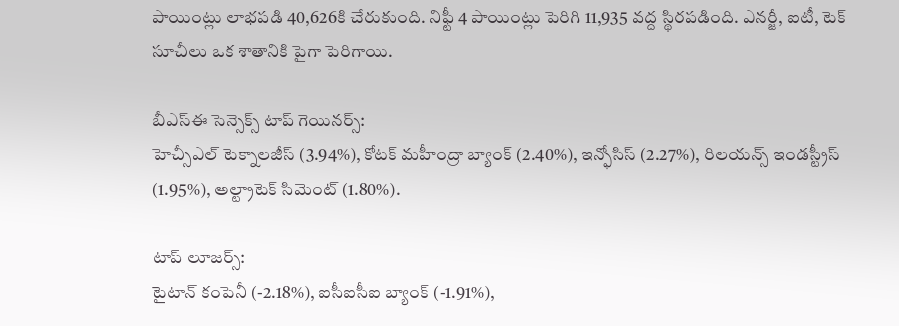పాయింట్లు లాభపడి 40,626కి చేరుకుంది. నిఫ్టీ 4 పాయింట్లు పెరిగి 11,935 వద్ద స్థిరపడింది. ఎనర్జీ, ఐటీ, టెక్ సూచీలు ఒక శాతానికి పైగా పెరిగాయి.

బీఎస్ఈ సెన్సెక్స్ టాప్ గెయినర్స్:
హెచ్సీఎల్ టెక్నాలజీస్ (3.94%), కోటక్ మహీంద్రా బ్యాంక్ (2.40%), ఇన్ఫోసిస్ (2.27%), రిలయన్స్ ఇండస్ట్రీస్ (1.95%), అల్ట్రాటెక్ సిమెంట్ (1.80%).

టాప్ లూజర్స్:
టైటాన్ కంపెనీ (-2.18%), ఐసీఐసీఐ బ్యాంక్ (-1.91%),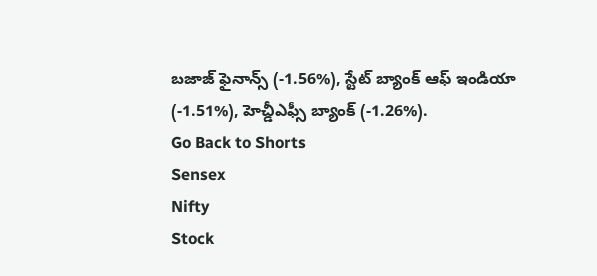బజాజ్ ఫైనాన్స్ (-1.56%), స్టేట్ బ్యాంక్ ఆఫ్ ఇండియా (-1.51%), హెచ్డీఎఫ్సీ బ్యాంక్ (-1.26%).
Go Back to Shorts
Sensex
Nifty
Stock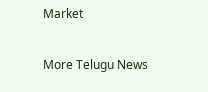Market

More Telugu News